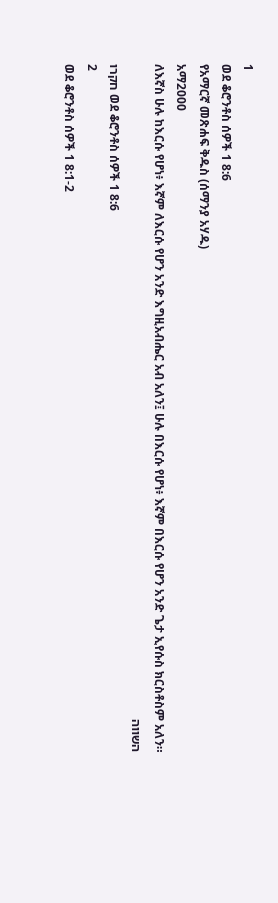1
ወደ ቆሮንቶስ ሰዎች 1 8:6
የአማርኛ መጽሐፍ ቅዱስ (ሰማንያ አሃዱ)
አማ2000
ለእኛስ ሁሉ ከእርሱ የሆነ፥ እኛም ለእርሱ የሆን አንድ እግዚአብሔር አብ አለን፤ ሁሉ በእርሱ የሆነ፥ እኛም በእርሱ የሆን አንድ ጌታ ኢየሱስ ክርስቶስም አለን።
השווה
חקרו ወደ ቆሮንቶስ ሰዎች 1 8:6
2
ወደ ቆሮንቶስ ሰዎች 1 8:1-2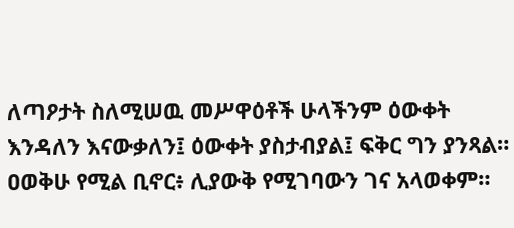ለጣዖታት ስለሚሠዉ መሥዋዕቶች ሁላችንም ዕውቀት እንዳለን እናውቃለን፤ ዕውቀት ያስታብያል፤ ፍቅር ግን ያንጻል። ዐወቅሁ የሚል ቢኖር፥ ሊያውቅ የሚገባውን ገና አላወቀም።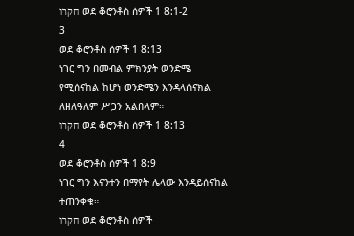חקרו ወደ ቆሮንቶስ ሰዎች 1 8:1-2
3
ወደ ቆሮንቶስ ሰዎች 1 8:13
ነገር ግን በመብል ምክንያት ወንድሜ የሚሰናከል ከሆነ ወንድሜን እንዳላሰናክል ለዘለዓለም ሥጋን አልበላም።
חקרו ወደ ቆሮንቶስ ሰዎች 1 8:13
4
ወደ ቆሮንቶስ ሰዎች 1 8:9
ነገር ግን እናንተን በማየት ሌላው እንዳይሰናከል ተጠንቀቁ።
חקרו ወደ ቆሮንቶስ ሰዎች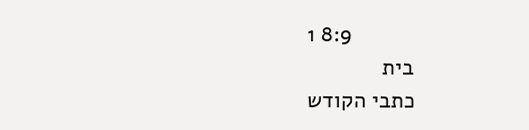1 8:9
בית
כתבי הקודש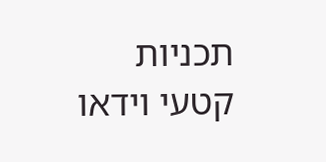תכניות
קטעי וידאו